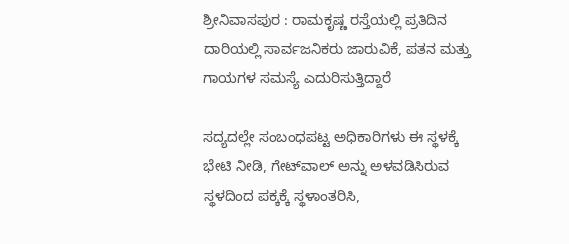ಶ್ರೀನಿವಾಸಪುರ : ರಾಮಕೃಷ್ಣ ರಸ್ತೆಯಲ್ಲಿ ಪ್ರತಿದಿನ ದಾರಿಯಲ್ಲಿ ಸಾರ್ವಜನಿಕರು ಜಾರುವಿಕೆ, ಪತನ ಮತ್ತು ಗಾಯಗಳ ಸಮಸ್ಯೆ ಎದುರಿಸುತ್ತಿದ್ದಾರೆ

ಸದ್ಯದಲ್ಲೇ ಸಂಬಂಧಪಟ್ಟ ಅಧಿಕಾರಿಗಳು ಈ ಸ್ಥಳಕ್ಕೆ ಭೇಟಿ ನೀಡಿ, ಗೇಟ್‌ವಾಲ್‌ ಅನ್ನು ಅಳವಡಿಸಿರುವ ಸ್ಥಳದಿಂದ ಪಕ್ಕಕ್ಕೆ ಸ್ಥಳಾಂತರಿಸಿ,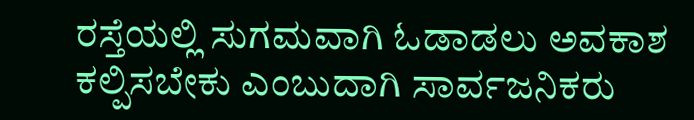ರಸ್ತೆಯಲ್ಲಿ ಸುಗಮವಾಗಿ ಓಡಾಡಲು ಅವಕಾಶ ಕಲ್ಪಿಸಬೇಕು ಎಂಬುದಾಗಿ ಸಾರ್ವಜನಿಕರು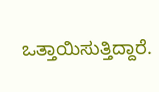ಒತ್ತಾಯಿಸುತ್ತಿದ್ದಾರೆ.